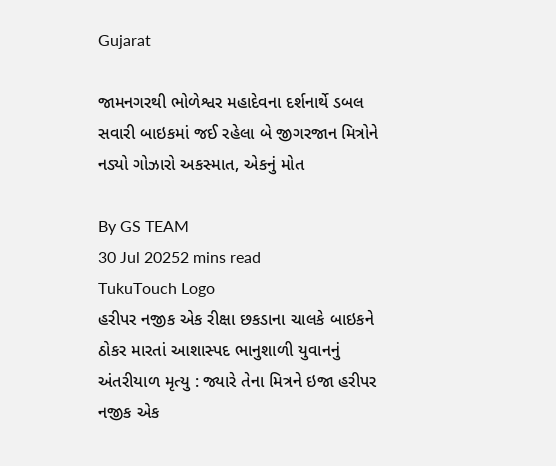Gujarat

જામનગરથી ભોળેશ્વર મહાદેવના દર્શનાર્થે ડબલ સવારી બાઇકમાં જઈ રહેલા બે જીગરજાન મિત્રોને નડ્યો ગોઝારો અકસ્માત, એકનું મોત

By GS TEAM
30 Jul 20252 mins read
TukuTouch Logo
હરીપર નજીક એક રીક્ષા છકડાના ચાલકે બાઇકને ઠોકર મારતાં આશાસ્પદ ભાનુશાળી યુવાનનું અંતરીયાળ મૃત્યુ : જ્યારે તેના મિત્રને ઇજા હરીપર નજીક એક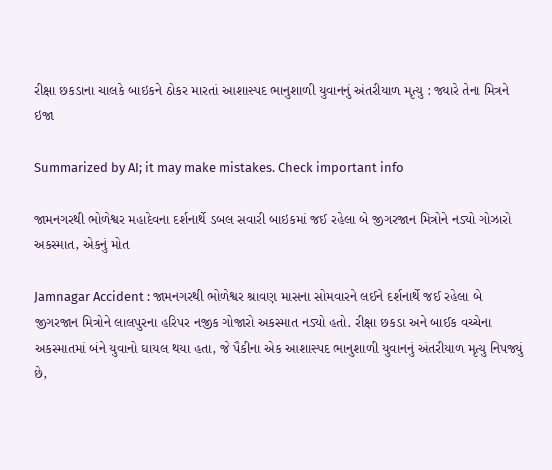રીક્ષા છકડાના ચાલકે બાઇકને ઠોકર મારતાં આશાસ્પદ ભાનુશાળી યુવાનનું અંતરીયાળ મૃત્યુ : જ્યારે તેના મિત્રને ઇજા

Summarized by AI; it may make mistakes. Check important info

જામનગરથી ભોળેશ્વર મહાદેવના દર્શનાર્થે ડબલ સવારી બાઇકમાં જઈ રહેલા બે જીગરજાન મિત્રોને નડ્યો ગોઝારો અકસ્માત, એકનું મોત

Jamnagar Accident : જામનગરથી ભોળેશ્વર શ્રાવણ માસના સોમવારને લઈને દર્શનાર્થે જઈ રહેલા બે જીગરજાન મિત્રોને લાલપુરના હરિપર નજીક ગોજારો અકસ્માત નડ્યો હતો. રીક્ષા છકડા અને બાઈક વચ્ચેના અકસ્માતમાં બંને યુવાનો ઘાયલ થયા હતા, જે પૈકીના એક આશાસ્પદ ભાનુશાળી યુવાનનું અંતરીયાળ મૃત્યુ નિપજ્યું છે,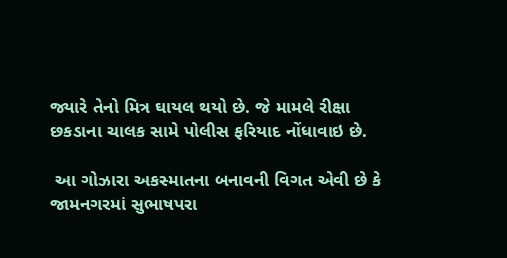જ્યારે તેનો મિત્ર ઘાયલ થયો છે. જે મામલે રીક્ષા છકડાના ચાલક સામે પોલીસ ફરિયાદ નોંધાવાઇ છે.

 આ ગોઝારા અકસ્માતના બનાવની વિગત એવી છે કે જામનગરમાં સુભાષપરા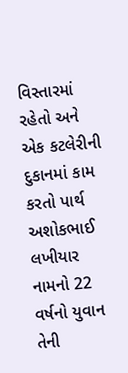વિસ્તારમાં રહેતો અને એક કટલેરીની દુકાનમાં કામ કરતો પાર્થ અશોકભાઈ લખીયાર નામનો 22 વર્ષનો યુવાન તેની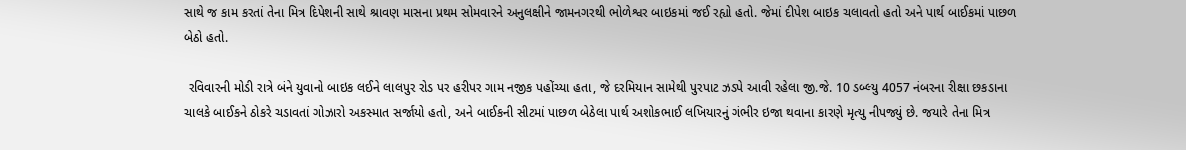સાથે જ કામ કરતાં તેના મિત્ર દિપેશની સાથે શ્રાવણ માસના પ્રથમ સોમવારને અનુલક્ષીને જામનગરથી ભોળેશ્વર બાઇકમાં જઈ રહ્યો હતો. જેમાં દીપેશ બાઇક ચલાવતો હતો અને પાર્થ બાઈકમાં પાછળ બેઠો હતો.

 રવિવારની મોડી રાત્રે બંને યુવાનો બાઇક લઈને લાલપુર રોડ પર હરીપર ગામ નજીક પહોંચ્યા હતા, જે દરમિયાન સામેથી પુરપાટ ઝડપે આવી રહેલા જી.જે. 10 ડબ્લ્યુ 4057 નંબરના રીક્ષા છકડાના ચાલકે બાઈકને ઠોકરે ચડાવતાં ગોઝારો અકસ્માત સર્જાયો હતો, અને બાઈકની સીટમાં પાછળ બેઠેલા પાર્થ અશોકભાઈ લખિયારનું ગંભીર ઇજા થવાના કારણે મૃત્યુ નીપજ્યું છે. જયારે તેના મિત્ર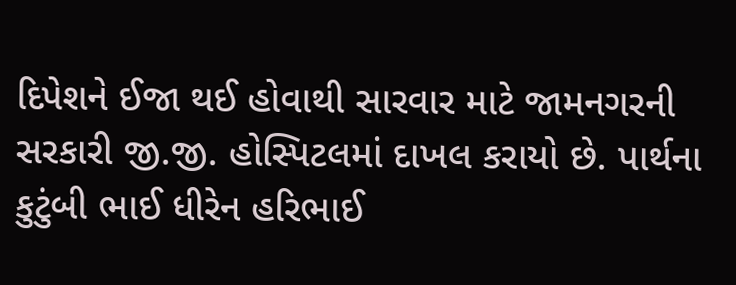દિપેશને ઈજા થઈ હોવાથી સારવાર માટે જામનગરની સરકારી જી.જી. હોસ્પિટલમાં દાખલ કરાયો છે. પાર્થના કુટુંબી ભાઈ ધીરેન હરિભાઈ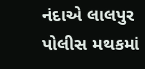નંદાએ લાલપુર પોલીસ મથકમાં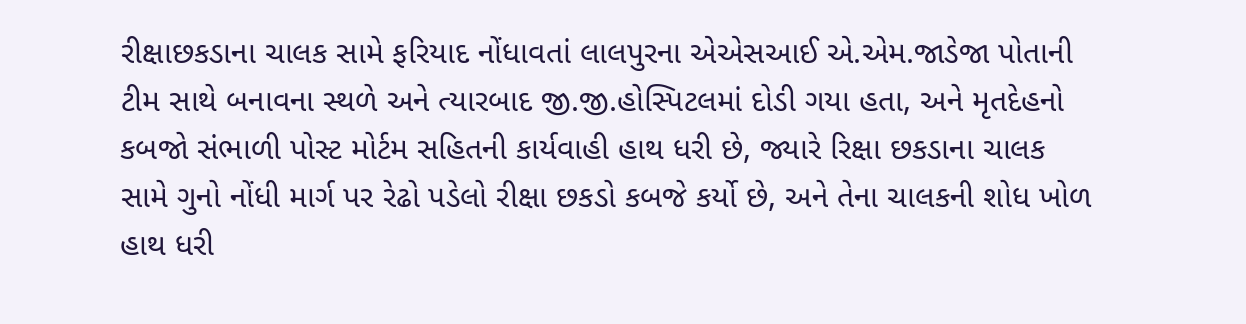રીક્ષાછકડાના ચાલક સામે ફરિયાદ નોંધાવતાં લાલપુરના એએસઆઈ એ.એમ.જાડેજા પોતાની ટીમ સાથે બનાવના સ્થળે અને ત્યારબાદ જી.જી.હોસ્પિટલમાં દોડી ગયા હતા, અને મૃતદેહનો કબજો સંભાળી પોસ્ટ મોર્ટમ સહિતની કાર્યવાહી હાથ ધરી છે, જ્યારે રિક્ષા છકડાના ચાલક સામે ગુનો નોંધી માર્ગ પર રેઢો પડેલો રીક્ષા છકડો કબજે કર્યો છે, અને તેના ચાલકની શોધ ખોળ હાથ ધરી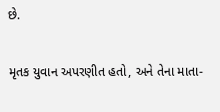છે.

મૃતક યુવાન અપરણીત હતો, અને તેના માતા-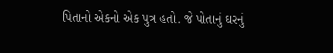પિતાનો એકનો એક પુત્ર હતો. જે પોતાનું ઘરનું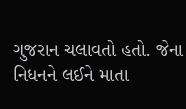ગુજરાન ચલાવતો હતો. જેના નિધનને લઈને માતા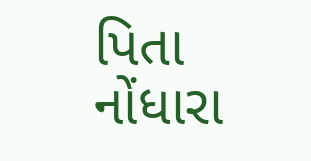પિતા નોંધારા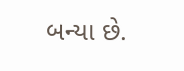બન્યા છે.